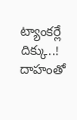ట్యాంకర్లే దిక్కు..! దాహంతో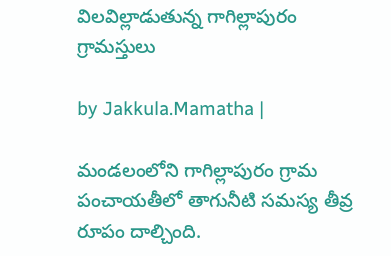విలవిల్లాడుతున్న గాగిల్లాపురం గ్రామస్తులు

by Jakkula.Mamatha |

మండలంలోని గాగిల్లాపురం గ్రామ పంచాయతీలో తాగునీటి సమస్య తీవ్ర రూపం దాల్చింది.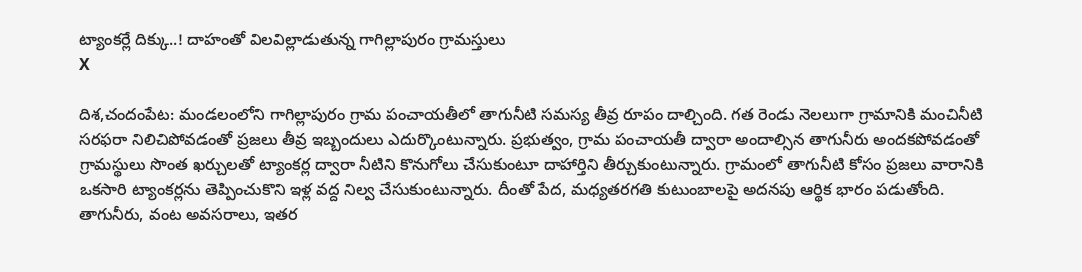ట్యాంకర్లే దిక్కు..! దాహంతో విలవిల్లాడుతున్న గాగిల్లాపురం గ్రామస్తులు
X

దిశ,చందంపేట: మండలంలోని గాగిల్లాపురం గ్రామ పంచాయతీలో తాగునీటి సమస్య తీవ్ర రూపం దాల్చింది. గత రెండు నెలలుగా గ్రామానికి మంచినీటి సరఫరా నిలిచిపోవడంతో ప్రజలు తీవ్ర ఇబ్బందులు ఎదుర్కొంటున్నారు. ప్రభుత్వం, గ్రామ పంచాయతీ ద్వారా అందాల్సిన తాగునీరు అందకపోవడంతో గ్రామస్థులు సొంత ఖర్చులతో ట్యాంకర్ల ద్వారా నీటిని కొనుగోలు చేసుకుంటూ దాహార్తిని తీర్చుకుంటున్నారు. గ్రామంలో తాగునీటి కోసం ప్రజలు వారానికి ఒకసారి ట్యాంకర్లను తెప్పించుకొని ఇళ్ల వద్ద నిల్వ చేసుకుంటున్నారు. దీంతో పేద, మధ్యతరగతి కుటుంబాలపై అదనపు ఆర్థిక భారం పడుతోంది. తాగునీరు, వంట అవసరాలు, ఇతర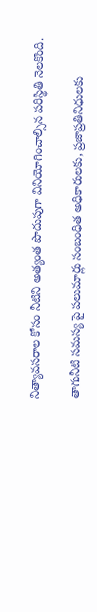నిత్యావసరాల కోసం నీటిని అత్యంత పొదుపుగా వినియోగించాల్సిన పరిస్థితి నెలకొంది.

తాగునీటి సమస్య పై పలుమార్లు సంబంధిత అధికారులకు, ప్రజాప్రతినిధులకు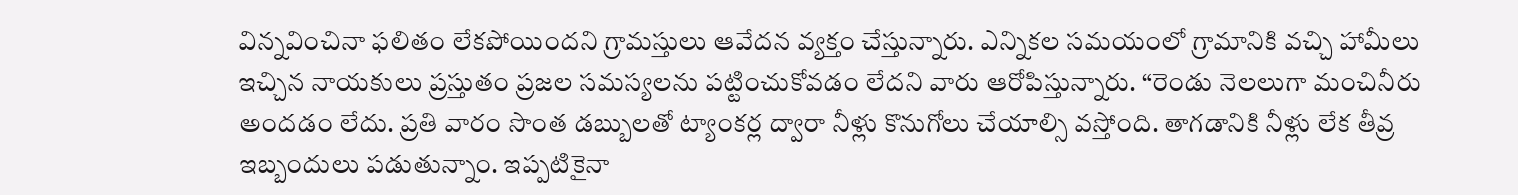విన్నవించినా ఫలితం లేకపోయిందని గ్రామస్తులు ఆవేదన వ్యక్తం చేస్తున్నారు. ఎన్నికల సమయంలో గ్రామానికి వచ్చి హామీలు ఇచ్చిన నాయకులు ప్రస్తుతం ప్రజల సమస్యలను పట్టించుకోవడం లేదని వారు ఆరోపిస్తున్నారు. “రెండు నెలలుగా మంచినీరు అందడం లేదు. ప్రతి వారం సొంత డబ్బులతో ట్యాంకర్ల ద్వారా నీళ్లు కొనుగోలు చేయాల్సి వస్తోంది. తాగడానికి నీళ్లు లేక తీవ్ర ఇబ్బందులు పడుతున్నాం. ఇప్పటికైనా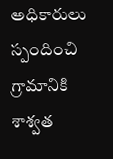అధికారులు స్పందించి గ్రామానికి శాశ్వత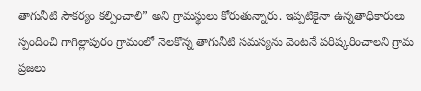తాగునీటి సౌకర్యం కల్పించాలి” అని గ్రామస్థులు కోరుతున్నారు. ఇప్పటికైనా ఉన్నతాధికారులు స్పందించి గాగిల్లాపురం గ్రామంలో నెలకొన్న తాగునీటి సమస్యను వెంటనే పరిష్కరించాలని గ్రామ ప్రజలు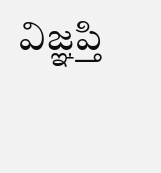విజ్ఞప్తి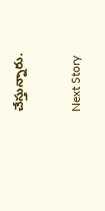చేస్తున్నారు.

Next Story